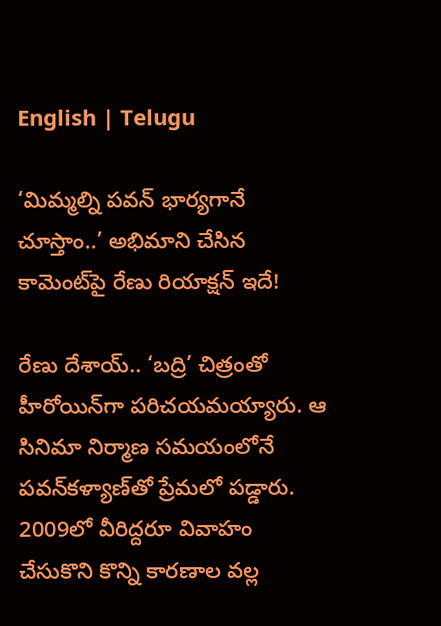English | Telugu

‘మిమ్మల్ని పవన్‌ భార్యగానే చూస్తాం..’ అభిమాని చేసిన కామెంట్‌పై రేణు రియాక్షన్‌ ఇదే!

రేణు దేశాయ్‌.. ‘బద్రి’ చిత్రంతో హీరోయిన్‌గా పరిచయమయ్యారు. ఆ సినిమా నిర్మాణ సమయంలోనే పవన్‌కళ్యాణ్‌తో ప్రేమలో పడ్డారు. 2009లో వీరిద్దరూ వివాహం చేసుకొని కొన్ని కారణాల వల్ల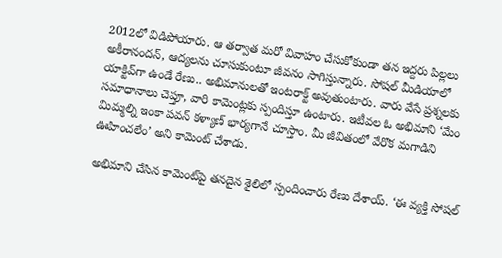2012లో విడిపోయారు. ఆ తర్వాత మరో వివాహం చేసుకోకుండా తన ఇద్దరు పిల్లలు అకీరానందన్‌, ఆద్యలను చూసుకుంటూ జీవనం సాగిస్తున్నారు. సోషల్‌ మీడియాలో యాక్టివ్‌గా ఉండే రేణు.. అభిమానులతో ఇంటరాక్ట్‌ అవుతుంటారు. వారు వేసే ప్రశ్నలకు సమాధానాలు చెప్తూ, వారి కామెంట్లకు స్పందిస్తూ ఉంటారు. ఇటీవల ఓ అభిమాని ‘మేం మిమ్మల్ని ఇంకా పవన్‌ కళ్యాణ్‌ భార్యగానే చూస్తాం. మీ జీవితంలో వేరొక మగాడిని ఊహించలేం’ అని కామెంట్‌ చేశాడు.

అభిమాని చేసిన కామెంట్‌పై తనదైన శైలిలో స్పందించారు రేణు దేశాయ్‌. ‘ఈ వ్యక్తి సోషల్‌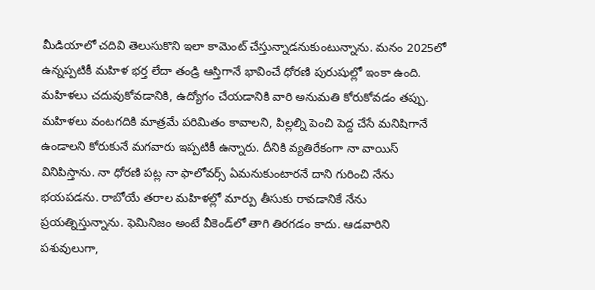మీడియాలో చదివి తెలుసుకొని ఇలా కామెంట్‌ చేస్తున్నాడనుకుంటున్నాను. మనం 2025లో ఉన్నప్పటికీ మహిళ భర్త లేదా తండ్రి ఆస్తిగానే భావించే ధోరణి పురుషుల్లో ఇంకా ఉంది. మహిళలు చదువుకోవడానికి, ఉద్యోగం చేయడానికి వారి అనుమతి కోరుకోవడం తప్పు. మహిళలు వంటగదికి మాత్రమే పరిమితం కావాలని, పిల్లల్ని పెంచి పెద్ద చేసే మనిషిగానే ఉండాలని కోరుకునే మగవారు ఇప్పటికీ ఉన్నారు. దీనికి వ్యతిరేకంగా నా వాయిస్‌ వినిపిస్తాను. నా ధోరణి పట్ల నా ఫాలోవర్స్‌ ఏమనుకుంటారనే దాని గురించి నేను భయపడను. రాబోయే తరాల మహిళల్లో మార్పు తీసుకు రావడానికే నేను ప్రయత్నిస్తున్నాను. ఫెమినిజం అంటే వీకెండ్‌లో తాగి తిరగడం కాదు. ఆడవారిని పశువులుగా,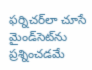ఫర్నిచర్‌లా చూసే మైండ్‌సెట్‌ను ప్రశ్నించడమే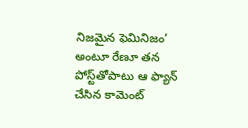నిజమైన ఫెమినిజం’ అంటూ రేణూ తన పోస్ట్‌తోపాటు ఆ ఫ్యాన్‌ చేసిన కామెంట్‌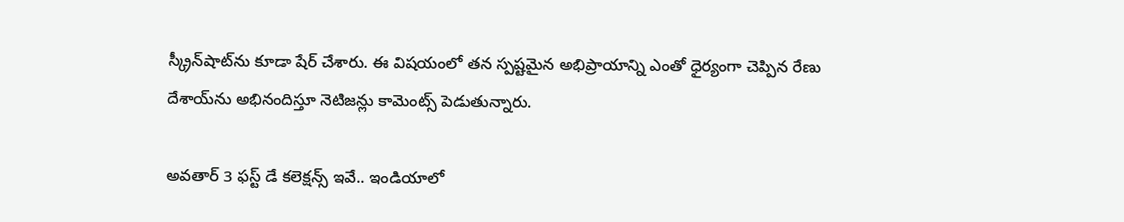స్క్రీన్‌షాట్‌ను కూడా షేర్‌ చేశారు. ఈ విషయంలో తన స్పష్టమైన అభిప్రాయాన్ని ఎంతో ధైర్యంగా చెప్పిన రేణు దేశాయ్‌ను అభినందిస్తూ నెటిజన్లు కామెంట్స్‌ పెడుతున్నారు.

అవతార్ 3 ఫస్ట్ డే కలెక్షన్స్ ఇవే.. ఇండియాలో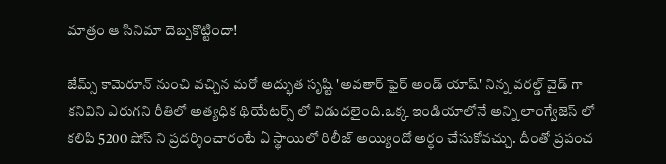మాత్రం ఆ సినిమా దెబ్బకొట్టిందా!

జేమ్స్ కామెరూన్ నుంచి వచ్చిన మరో అద్భుత సృష్టి 'అవతార్ ఫైర్ అండ్ యాష్' నిన్న వరల్డ్ వైడ్ గా కనివిని ఎరుగని రీతిలో అత్యధిక థియేటర్స్ లో విడుదలైంది.ఒక్క ఇండియాలోనే అన్ని లాంగ్వేజెస్ లో కలిపి 5200 షోస్ ని ప్రదర్శించారంటే ఏ స్థాయిలో రిలీజ్ అయ్యిందో అర్ధం చేసుకోవచ్చు. దీంతో ప్రపంచ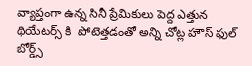వ్యాప్తంగా ఉన్న సినీ ప్రేమికులు పెద్ద ఎత్తున థియేటర్స్ కి  పోటెత్తడంతో అన్ని చోట్ల హౌస్ ఫుల్ బోర్డ్స్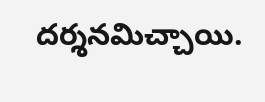దర్శనమిచ్చాయి.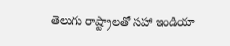తెలుగు రాష్ట్రాలతో సహా ఇండియా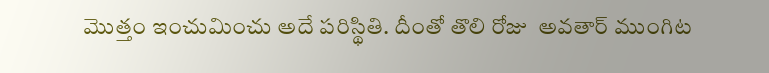మొత్తం ఇంచుమించు అదే పరిస్థితి. దీంతో తొలి రోజు  అవతార్ ముంగిట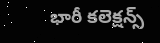భారీ కలెక్షన్స్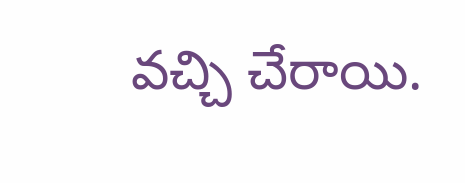వచ్చి చేరాయి.